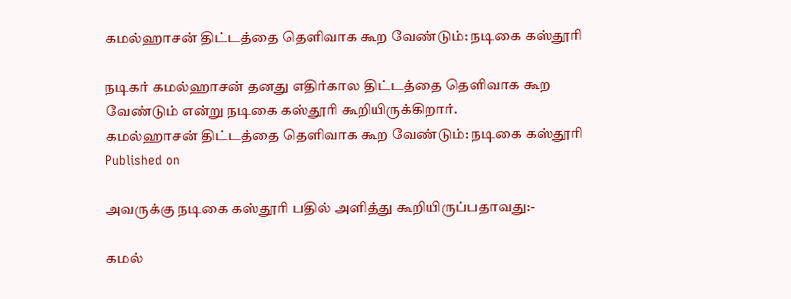கமல்ஹாசன் திட்டத்தை தெளிவாக கூற வேண்டும்: நடிகை கஸ்தூரி

நடிகர் கமல்ஹாசன் தனது எதிர்கால திட்டத்தை தெளிவாக கூற வேண்டும் என்று நடிகை கஸ்தூரி கூறியிருக்கிறார்.
கமல்ஹாசன் திட்டத்தை தெளிவாக கூற வேண்டும்: நடிகை கஸ்தூரி
Published on

அவருக்கு நடிகை கஸ்தூரி பதில் அளித்து கூறியிருப்பதாவது:-

கமல்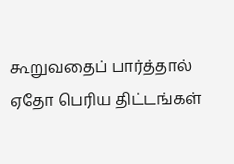கூறுவதைப் பார்த்தால் ஏதோ பெரிய திட்டங்கள்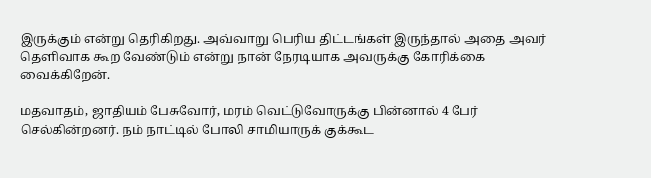இருக்கும் என்று தெரிகிறது. அவ்வாறு பெரிய திட்டங்கள் இருந்தால் அதை அவர் தெளிவாக கூற வேண்டும் என்று நான் நேரடியாக அவருக்கு கோரிக்கை வைக்கிறேன்.

மதவாதம், ஜாதியம் பேசுவோர், மரம் வெட்டுவோருக்கு பின்னால் 4 பேர் செல்கின்றனர். நம் நாட்டில் போலி சாமியாருக் குக்கூட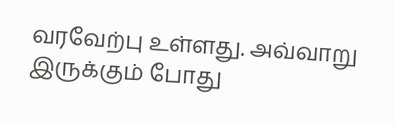வரவேற்பு உள்ளது. அவ்வாறு இருக்கும் போது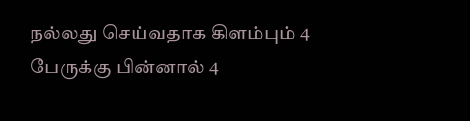நல்லது செய்வதாக கிளம்பும் 4 பேருக்கு பின்னால் 4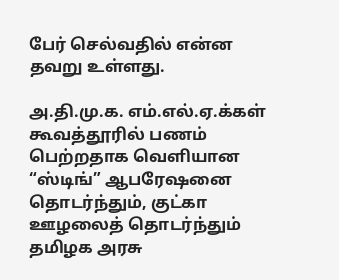பேர் செல்வதில் என்ன தவறு உள்ளது.

அ.தி.மு.க. எம்.எல்.ஏ.க்கள் கூவத்தூரில் பணம் பெற்றதாக வெளியான “ஸ்டிங்” ஆபரே‌ஷனை தொடர்ந்தும், குட்கா ஊழலைத் தொடர்ந்தும் தமிழக அரசு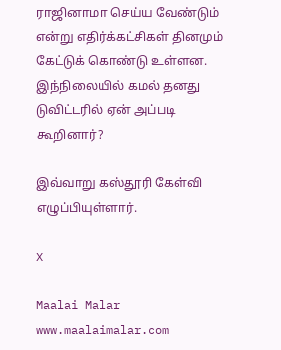ராஜினாமா செய்ய வேண்டும் என்று எதிர்க்கட்சிகள் தினமும் கேட்டுக் கொண்டு உள்ளன. இந்நிலையில் கமல் தனது டுவிட்டரில் ஏன் அப்படி கூறினார்?

இவ்வாறு கஸ்தூரி கேள்வி எழுப்பியுள்ளார்.

X

Maalai Malar
www.maalaimalar.com